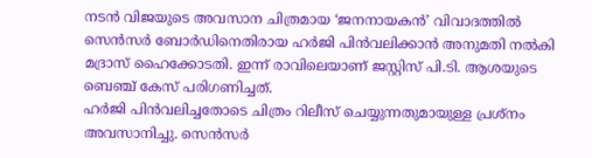നടൻ വിജയുടെ അവസാന ചിത്രമായ ‘ജനനായകൻ’ വിവാദത്തിൽ സെൻസർ ബോർഡിനെതിരായ ഹർജി പിൻവലിക്കാൻ അനുമതി നൽകി മദ്രാസ് ഹൈക്കോടതി. ഇന്ന് രാവിലെയാണ് ജസ്റ്റിസ് പി.ടി. ആശയുടെ ബെഞ്ച് കേസ് പരിഗണിച്ചത്.
ഹർജി പിൻവലിച്ചതോടെ ചിത്രം റിലീസ് ചെയ്യുന്നതുമായുള്ള പ്രശ്നം അവസാനിച്ചു. സെൻസർ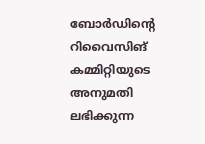ബോർഡിന്റെ റിവൈസിങ് കമ്മിറ്റിയുടെ അനുമതി ലഭിക്കുന്ന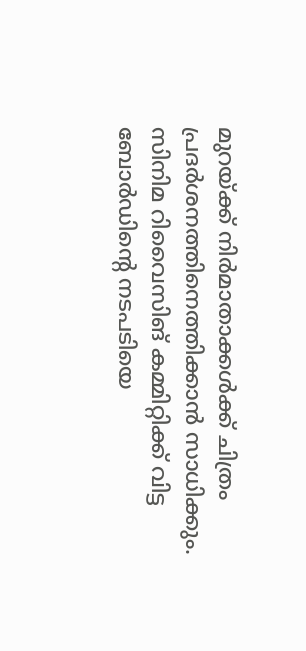മുറയ്ക്ക് നിർമാതാക്കൾക്ക് ചിത്രം പ്രദർശനത്തിനെത്തിക്കാൻ സാധിക്കും.
സിനിമ റിവൈസിങ് കമ്മിറ്റിക്ക് വിട്ട ബോർഡിന്റെ നടപടിയെ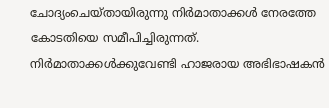ചോദ്യംചെയ്തായിരുന്നു നിർമാതാക്കൾ നേരത്തേ കോടതിയെ സമീപിച്ചിരുന്നത്. നിർമാതാക്കൾക്കുവേണ്ടി ഹാജരായ അഭിഭാഷകൻ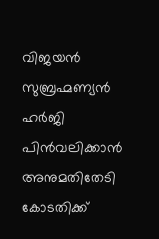വിജയൻ സുബ്രഹ്മണ്യൻ ഹർജി പിൻവലിക്കാൻ അനുമതിതേടി കോടതിക്ക്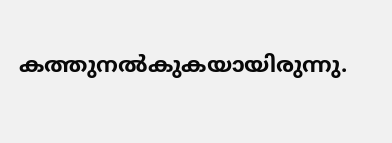കത്തുനൽകുകയായിരുന്നു.